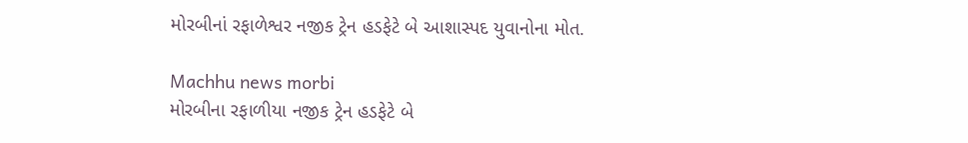મોરબીનાં રફાળેશ્વર નજીક ટ્રેન હડફેટે બે આશાસ્પદ યુવાનોના મોત.

Machhu news morbi
મોરબીના રફાળીયા નજીક ટ્રેન હડફેટે બે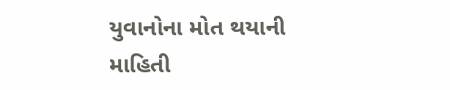યુવાનોના મોત થયાની માહિતી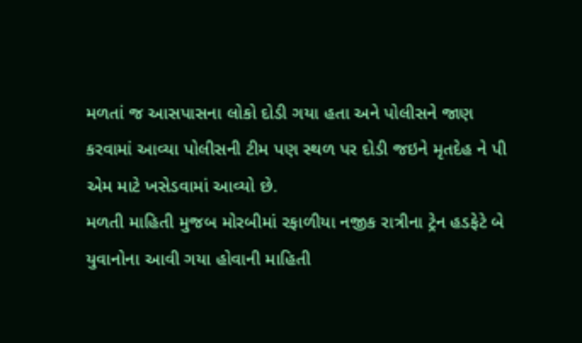મળતાં જ આસપાસના લોકો દોડી ગયા હતા અને પોલીસને જાણ કરવામાં આવ્યા પોલીસની ટીમ પણ સ્થળ પર દોડી જઇને મૃતદેહ ને પી એમ માટે ખસેડવામાં આવ્યો છે.
મળતી માહિતી મુજબ મોરબીમાં રફાળીયા નજીક રાત્રીના ટ્રેન હડફેટે બે યુવાનોના આવી ગયા હોવાની માહિતી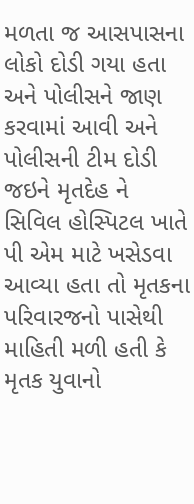મળતા જ આસપાસના લોકો દોડી ગયા હતા અને પોલીસને જાણ કરવામાં આવી અને પોલીસની ટીમ દોડી જઇને મૃતદેહ ને સિવિલ હોસ્પિટલ ખાતે પી એમ માટે ખસેડવા આવ્યા હતા તો મૃતકના પરિવારજનો પાસેથી માહિતી મળી હતી કે મૃતક યુવાનો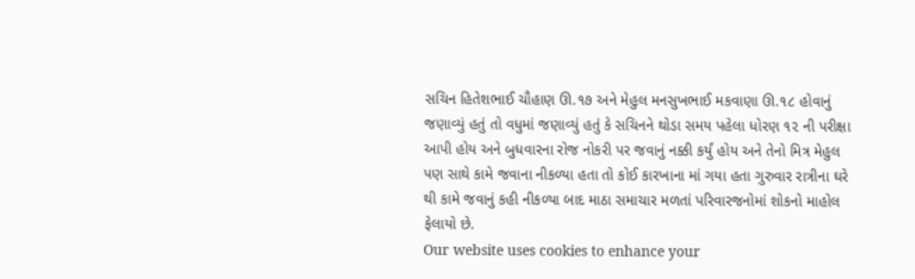સચિન હિતેશભાઈ ચૌહાણ ઊ.૧૭ અને મેહુલ મનસુખભાઈ મકવાણા ઊ.૧૮ હોવાનું જણાવ્યું હતું તો વધુમાં જણાવ્યું હતું કે સચિનને થોડા સમય પહેલા ધોરણ ૧૨ ની પરીક્ષા આપી હોય અને બુધવારના રોજ નોકરી પર જવાનું નક્કી કર્યું હોય અને તેનો મિત્ર મેહુલ પણ સાથે કામે જવાના નીકળ્યા હતા તો કોઈ કારખાના માં ગયા હતા ગુરુવાર રાત્રીના ઘરે થી કામે જવાનું કહી નીકળ્યા બાદ માઠા સમાચાર મળતાં પરિવારજનોમાં શોકનો માહોલ ફેલાયો છે.
Our website uses cookies to enhance your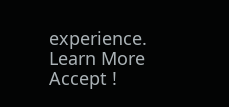experience. Learn More
Accept !